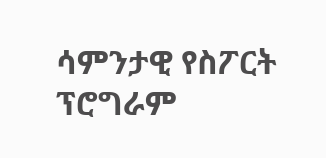ሳምንታዊ የስፖርት ፕሮግራም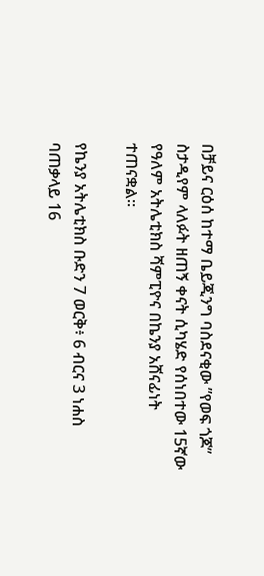በቻይና ርዕሰ ከተማ ቤይጂንግ ባስደናቂው ”የወፍ ጎጆ” ስታዲየም ላለፉት ዘጠኝ ቀናት ሲካሄድ የሰነበተው 15ኛው የዓለም አትሌቲክስ ሻምፒዮና በኬንያ አሸናፊነት ተጠናቋል።

የኬንያ አትሌቲክስ ቡድን 7 ወርቅ፥ 6 ብርና 3 ነሐስ ባጠቃላይ 16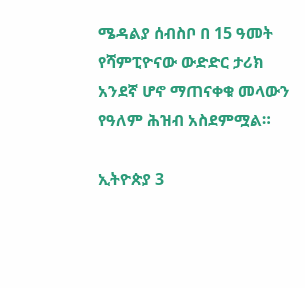ሜዳልያ ሰብስቦ በ 15 ዓመት የሻምፒዮናው ውድድር ታሪክ አንደኛ ሆኖ ማጠናቀቁ መላውን የዓለም ሕዝብ አስደምሟል።

ኢትዮጵያ 3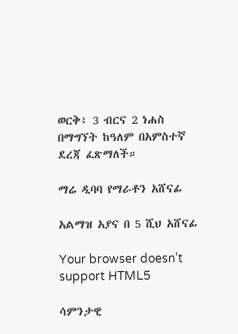ወርቅ፥ 3 ብርና 2 ነሐስ በማግኘት ከዓለም በአምስተኛ ደረጃ ፈጽማለች።

ማሬ ዲባባ የማራቶን አሸናፊ

አልማዝ አያና በ 5 ሺህ አሸናፊ

Your browser doesn’t support HTML5

ሳምንታዊ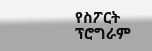የስፖርት ፕሮግራም